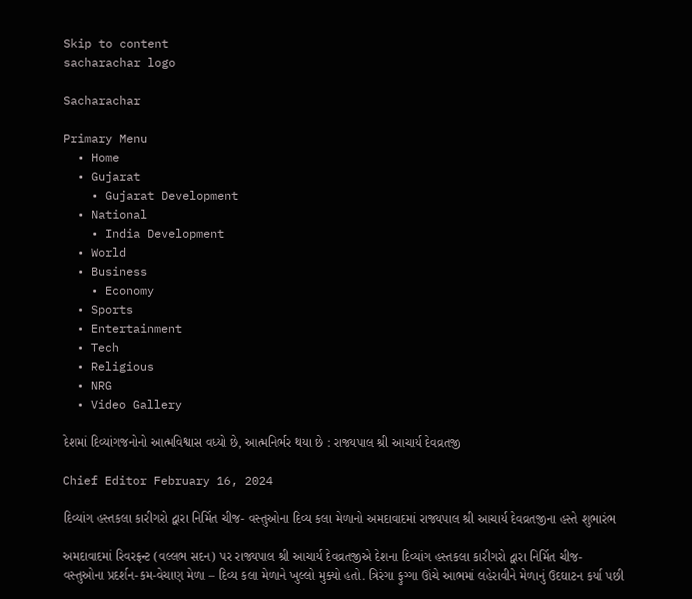Skip to content
sacharachar logo

Sacharachar

Primary Menu
  • Home
  • Gujarat
    • Gujarat Development
  • National
    • India Development
  • World
  • Business
    • Economy
  • Sports
  • Entertainment
  • Tech
  • Religious
  • NRG
  • Video Gallery

દેશમાં દિવ્યાંગજનોનો આત્મવિશ્વાસ વધ્યો છે, આત્મનિર્ભર થયા છે : રાજ્યપાલ શ્રી આચાર્ય દેવવ્રતજી

Chief Editor February 16, 2024

દિવ્યાંગ હસ્તકલા કારીગરો દ્વારા નિર્મિત ચીજ- વસ્તુઓના દિવ્ય કલા મેળાનો અમદાવાદમાં રાજ્યપાલ શ્રી આચાર્ય દેવવ્રતજીના હસ્તે શુભારંભ

અમદાવાદમાં રિવરફ્રન્ટ (વલ્લભ સદન) પર રાજ્યપાલ શ્રી આચાર્ય દેવવ્રતજીએ દેશના દિવ્યાંગ હસ્તકલા કારીગરો દ્વારા નિર્મિત ચીજ- વસ્તુઓના પ્રદર્શન-કમ-વેચાણ મેળા – દિવ્ય કલા મેળાને ખુલ્લો મુક્યો હતો. ત્રિરંગા ફુગ્ગા ઊંચે આભમાં લહેરાવીને મેળાનું ઉદઘાટન કર્યા પછી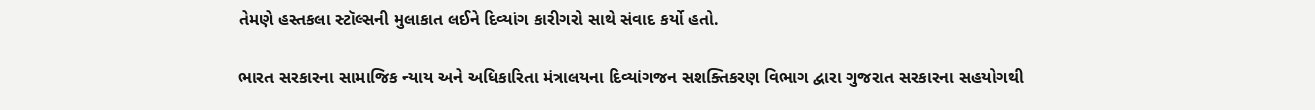તેમણે હસ્તકલા સ્ટૉલ્સની મુલાકાત લઈને દિવ્યાંગ કારીગરો સાથે સંવાદ કર્યો હતો.

ભારત સરકારના સામાજિક ન્યાય અને અધિકારિતા મંત્રાલયના દિવ્યાંગજન સશક્તિકરણ વિભાગ દ્વારા ગુજરાત સરકારના સહયોગથી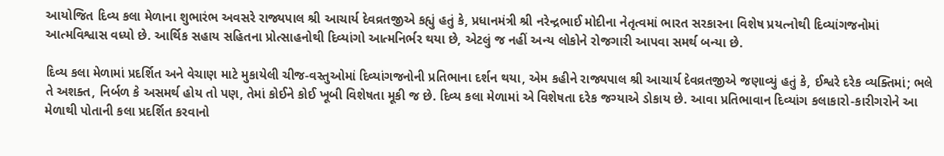આયોજિત દિવ્ય કલા મેળાના શુભારંભ અવસરે રાજ્યપાલ શ્રી આચાર્ય દેવવ્રતજીએ કહ્યું હતું કે, પ્રધાનમંત્રી શ્રી નરેન્દ્રભાઈ મોદીના નેતૃત્વમાં ભારત સરકારના વિશેષ પ્રયત્નોથી દિવ્યાંગજનોમાં આત્મવિશ્વાસ વધ્યો છે. આર્થિક સહાય સહિતના પ્રોત્સાહનોથી દિવ્યાંગો આત્મનિર્ભર થયા છે, એટલું જ નહીં અન્ય લોકોને રોજગારી આપવા સમર્થ બન્યા છે.

દિવ્ય કલા મેળામાં પ્રદર્શિત અને વેચાણ માટે મુકાયેલી ચીજ-વસ્તુઓમાં દિવ્યાંગજનોની પ્રતિભાના દર્શન થયા, એમ કહીને રાજ્યપાલ શ્રી આચાર્ય દેવવ્રતજીએ જણાવ્યું હતું કે, ઈશ્વરે દરેક વ્યક્તિમાં; ભલે તે અશક્ત, નિર્બળ કે અસમર્થ હોય તો પણ, તેમાં કોઈને કોઈ ખૂબી વિશેષતા મૂકી જ છે. દિવ્ય કલા મેળામાં એ વિશેષતા દરેક જગ્યાએ ડોકાય છે. આવા પ્રતિભાવાન દિવ્યાંગ કલાકારો-કારીગરોને આ મેળાથી પોતાની કલા પ્રદર્શિત કરવાનો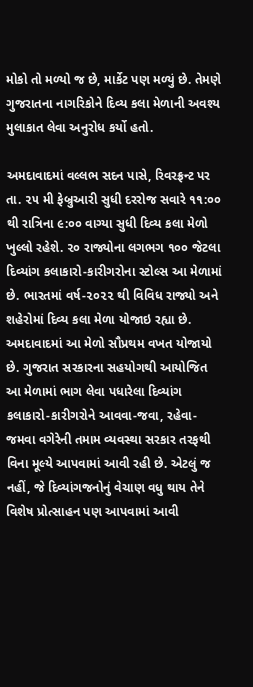મોકો તો મળ્યો જ છે, માર્કેટ પણ મળ્યું છે. તેમણે ગુજરાતના નાગરિકોને દિવ્ય કલા મેળાની અવશ્ય મુલાકાત લેવા અનુરોધ કર્યો હતો.

અમદાવાદમાં વલ્લભ સદન પાસે, રિવરફ્રન્ટ પર તા. ૨૫ મી ફેબ્રુઆરી સુધી દરરોજ સવારે ૧૧:૦૦ થી રાત્રિના ૯:૦૦ વાગ્યા સુધી દિવ્ય કલા મેળો ખુલ્લો રહેશે. ૨૦ રાજ્યોના લગભગ ૧૦૦ જેટલા દિવ્યાંગ કલાકારો-કારીગરોના સ્ટોલ્સ આ મેળામાં છે. ભારતમાં વર્ષ-૨૦૨૨ થી વિવિધ રાજ્યો અને શહેરોમાં દિવ્ય કલા મેળા યોજાઇ રહ્યા છે. અમદાવાદમાં આ મેળો સૌપ્રથમ વખત યોજાયો છે. ગુજરાત સરકારના સહયોગથી આયોજિત આ મેળામાં ભાગ લેવા પધારેલા દિવ્યાંગ કલાકારો-કારીગરોને આવવા-જવા, રહેવા-જમવા વગેરેની તમામ વ્યવસ્થા સરકાર તરફથી વિના મૂલ્યે આપવામાં આવી રહી છે. એટલું જ નહીં, જે દિવ્યાંગજનોનું વેચાણ વધુ થાય તેને વિશેષ પ્રોત્સાહન પણ આપવામાં આવી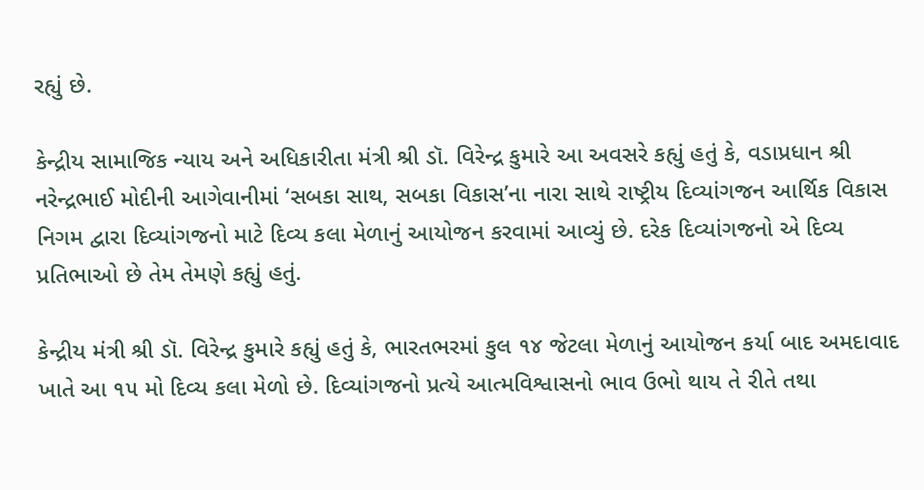રહ્યું છે.

કેન્દ્રીય સામાજિક ન્યાય અને અધિકારીતા મંત્રી શ્રી ડૉ. વિરેન્દ્ર કુમારે આ અવસરે કહ્યું હતું કે, વડાપ્રધાન શ્રી નરેન્દ્રભાઈ મોદીની આગેવાનીમાં ‘સબકા સાથ, સબકા વિકાસ’ના નારા સાથે રાષ્ટ્રીય દિવ્યાંગજન આર્થિક વિકાસ નિગમ દ્વારા દિવ્યાંગજનો માટે દિવ્ય કલા મેળાનું આયોજન કરવામાં આવ્યું છે. દરેક દિવ્યાંગજનો એ દિવ્ય પ્રતિભાઓ છે તેમ તેમણે કહ્યું હતું.

કેન્દ્રીય મંત્રી શ્રી ડૉ. વિરેન્દ્ર કુમારે કહ્યું હતું કે, ભારતભરમાં કુલ ૧૪ જેટલા મેળાનું આયોજન કર્યા બાદ અમદાવાદ ખાતે આ ૧૫ મો દિવ્ય કલા મેળો છે. દિવ્યાંગજનો પ્રત્યે આત્મવિશ્વાસનો ભાવ ઉભો થાય તે રીતે તથા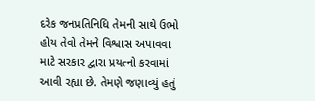દરેક જનપ્રતિનિધિ તેમની સાથે ઉભો હોય તેવો તેમને વિશ્વાસ અપાવવા માટે સરકાર દ્વારા પ્રયત્નો કરવામાં આવી રહ્યા છે. તેમણે જણાવ્યું હતું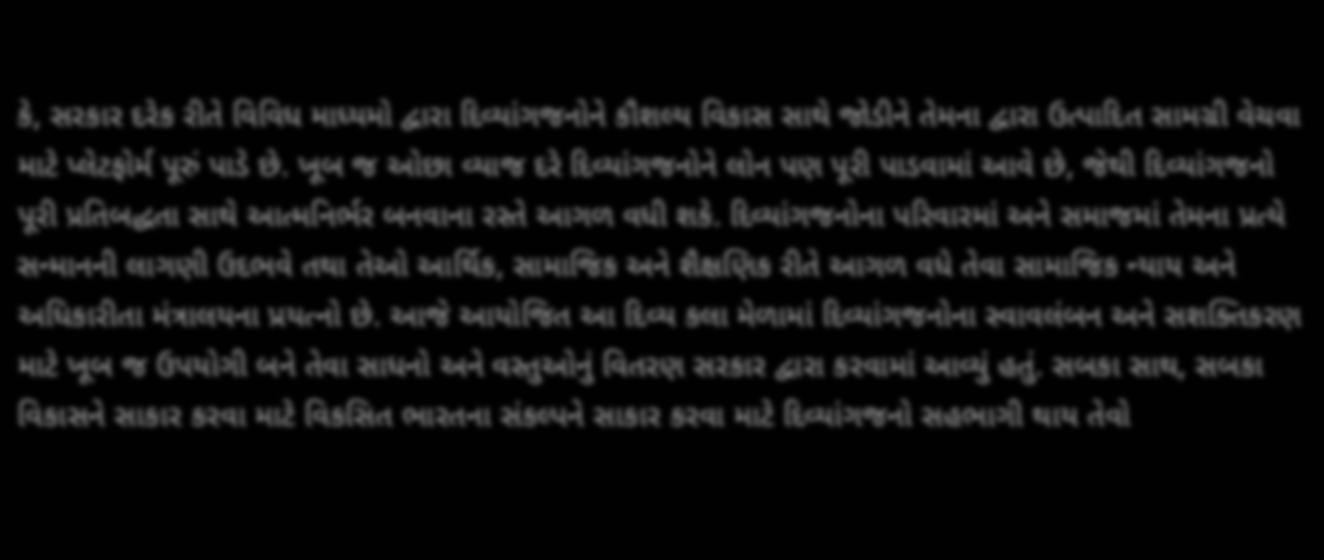કે, સરકાર દરેક રીતે વિવિધ માધ્યમો દ્વારા દિવ્યાંગજનોને કૌશલ્ય વિકાસ સાથે જોડીને તેમના દ્વારા ઉત્પાદિત સામગ્રી વેચવા માટે પ્લેટફોર્મ પૂરું પાડે છે. ખૂબ જ ઓછા વ્યાજ દરે દિવ્યાંગજનોને લોન પણ પૂરી પાડવામાં આવે છે, જેથી દિવ્યાંગજનો પૂરી પ્રતિબદ્ધતા સાથે આત્મનિર્ભર બનવાના રસ્તે આગળ વધી શકે. દિવ્યાંગજનોના પરિવારમાં અને સમાજમાં તેમના પ્રત્યે સન્માનની લાગણી ઉદભવે તથા તેઓ આર્થિક, સામાજિક અને શૈક્ષણિક રીતે આગળ વધે તેવા સામાજિક ન્યાય અને અધિકારીતા મંત્રાલયના પ્રયત્નો છે. આજે આયોજિત આ દિવ્ય કલા મેળામાં દિવ્યાંગજનોના સ્વાવલંબન અને સશક્તિકરણ માટે ખૂબ જ ઉપયોગી બને તેવા સાધનો અને વસ્તુઓનું વિતરણ સરકાર દ્વારા કરવામાં આવ્યું હતું. સબકા સાથ, સબકા વિકાસને સાકાર કરવા માટે વિકસિત ભારતના સંકલ્પને સાકાર કરવા માટે દિવ્યાંગજનો સહભાગી થાય તેવો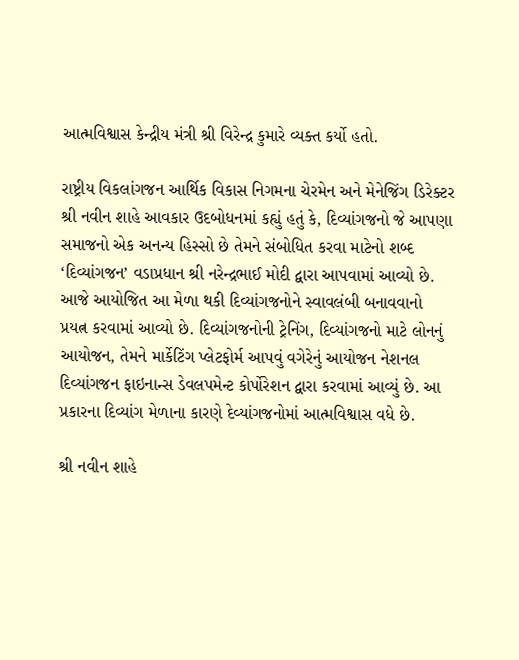આત્મવિશ્વાસ કેન્દ્રીય મંત્રી શ્રી વિરેન્દ્ર કુમારે વ્યક્ત કર્યો હતો.

રાષ્ટ્રીય વિકલાંગજન આર્થિક વિકાસ નિગમના ચેરમેન અને મેનેજિંગ ડિરેક્ટર શ્રી નવીન શાહે આવકાર ઉદબોધનમાં કહ્યું હતું કે, દિવ્યાંગજનો જે આપણા સમાજનો એક અનન્ય હિસ્સો છે તેમને સંબોધિત કરવા માટેનો શબ્દ ‘દિવ્યાંગજન’ વડાપ્રધાન શ્રી નરેન્દ્રભાઈ મોદી દ્વારા આપવામાં આવ્યો છે. આજે આયોજિત આ મેળા થકી દિવ્યાંગજનોને સ્વાવલંબી બનાવવાનો પ્રયત્ન કરવામાં આવ્યો છે. દિવ્યાંગજનોની ટ્રેનિંગ, દિવ્યાંગજનો માટે લોનનું આયોજન, તેમને માર્કેટિંગ પ્લેટફોર્મ આપવું વગેરેનું આયોજન નેશનલ દિવ્યાંગજન ફાઇનાન્સ ડેવલપમેન્ટ કોર્પોરેશન દ્વારા કરવામાં આવ્યું છે. આ પ્રકારના દિવ્યાંગ મેળાના કારણે દેવ્યાંગજનોમાં આત્મવિશ્વાસ વધે છે.

શ્રી નવીન શાહે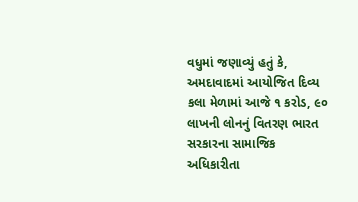વધુમાં જણાવ્યું હતું કે, અમદાવાદમાં આયોજિત દિવ્ય કલા મેળામાં આજે ૧ કરોડ, ૯૦ લાખની લોનનું વિતરણ ભારત સરકારના સામાજિક અધિકારીતા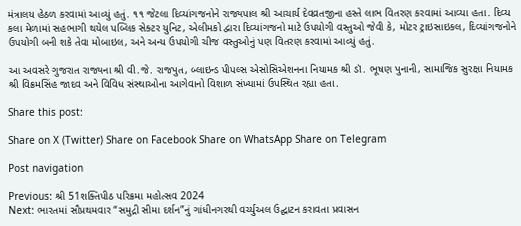મંત્રાલય હેઠળ કરવામાં આવ્યું હતું. ૧૧ જેટલા દિવ્યાંગજનોને રાજ્યપાલ શ્રી આચાર્ય દેવવ્રતજીના હસ્તે લાભ વિતરણ કરવામાં આવ્યા હતા. દિવ્ય કલા મેળામાં સહભાગી થયેલ પબ્લિક સેક્ટર યુનિટ, એલીમકો દ્વારા દિવ્યાંગજનો માટે ઉપયોગી વસ્તુઓ જેવી કે, મોટર ટ્રાઇસાઇકલ, દિવ્યાંગજનોને ઉપયોગી બની શકે તેવા મોબાઇલ, અને અન્ય ઉપયોગી ચીજ વસ્તુઓનું પણ વિતરણ કરવામાં આવ્યું હતું.

આ અવસરે ગુજરાત રાજ્યના શ્રી વી.જે. રાજપુત, બ્લાઇન્ડ પીપલ્સ એસોસિએશનના નિયામક શ્રી ડૉ. ભૂષણ પુનાની, સામાજિક સુરક્ષા નિયામક શ્રી વિક્રમસિંહ જાદવ અને વિવિધ સંસ્થાઓના આગેવાનો વિશાળ સંખ્યામાં ઉપસ્થિત રહ્યા હતા.

Share this post:

Share on X (Twitter) Share on Facebook Share on WhatsApp Share on Telegram

Post navigation

Previous: શ્રી 51શક્તિપીઠ પરિક્રમા મહોત્સવ 2024
Next: ભારતમાં સૌપ્રથમવાર “સમુદ્રી સીમા દર્શન”નું ગાંધીનગરથી વર્ચ્યુઅલ ઉદ્ઘાટન કરાવતા પ્રવાસન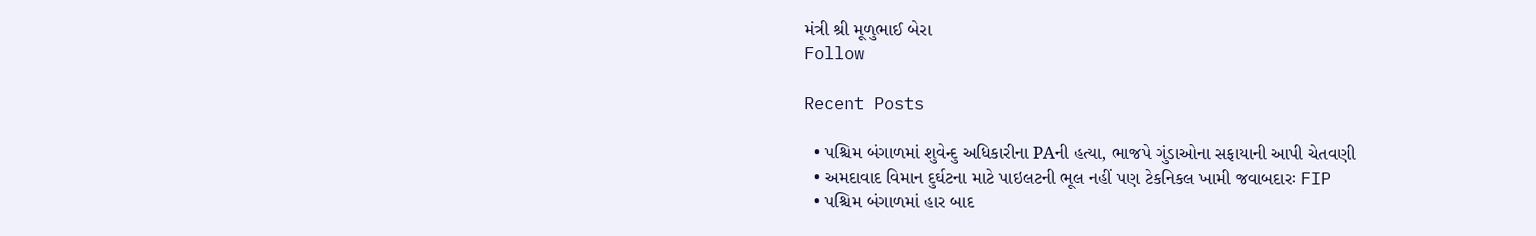મંત્રી શ્રી મૂળુભાઈ બેરા
Follow

Recent Posts

  • પશ્ચિમ બંગાળમાં શુવેન્દુ અધિકારીના PAની હત્યા, ભાજપે ગુંડાઓના સફાયાની આપી ચેતવણી
  • અમદાવાદ વિમાન દુર્ઘટના માટે પાઇલટની ભૂલ નહીં પણ ટેકનિકલ ખામી જવાબદારઃ FIP
  • પશ્ચિમ બંગાળમાં હાર બાદ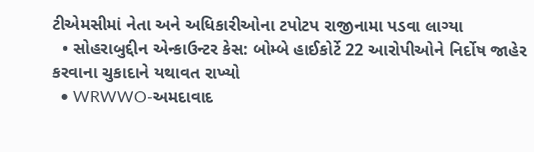ટીએમસીમાં નેતા અને અધિકારીઓના ટપોટપ રાજીનામા પડવા લાગ્યા
  • સોહરાબુદ્દીન એન્કાઉન્ટર કેસ: બોમ્બે હાઈકોર્ટે 22 આરોપીઓને નિર્દોષ જાહેર કરવાના ચુકાદાને યથાવત રાખ્યો
  • WRWWO-અમદાવાદ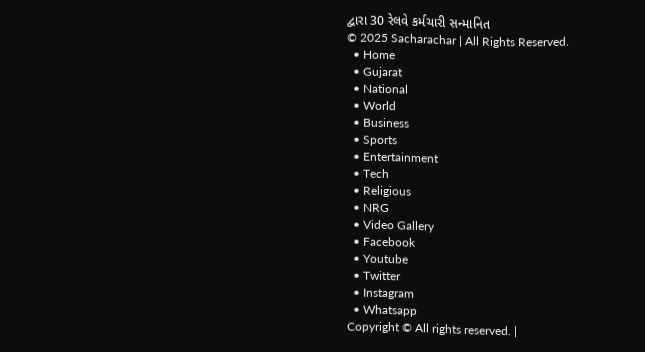દ્વારા 30 રેલવે કર્મચારી સન્માનિત
© 2025 Sacharachar | All Rights Reserved.
  • Home
  • Gujarat
  • National
  • World
  • Business
  • Sports
  • Entertainment
  • Tech
  • Religious
  • NRG
  • Video Gallery
  • Facebook
  • Youtube
  • Twitter
  • Instagram
  • Whatsapp
Copyright © All rights reserved. |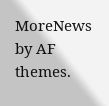MoreNews by AF themes.